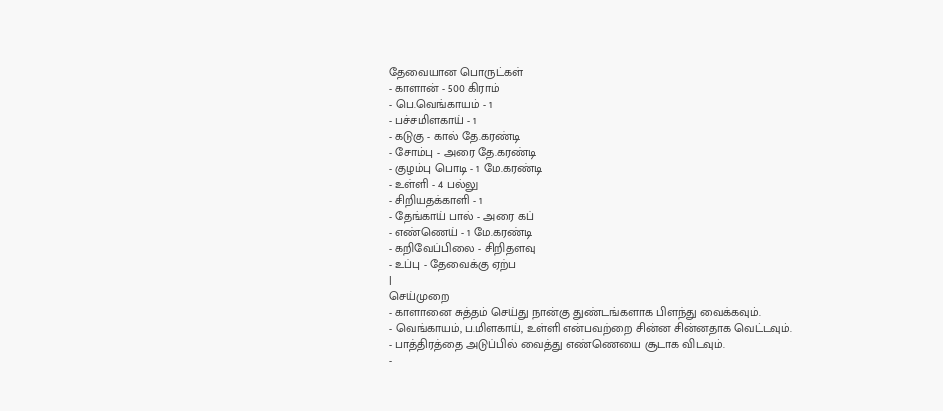தேவையான பொருட்கள்
- காளான் - 500 கிராம்
- பெ.வெங்காயம் - 1
- பச்சமிளகாய் - 1
- கடுகு - கால் தே.கரண்டி
- சோம்பு - அரை தே.கரண்டி
- குழம்பு பொடி - 1 மே.கரண்டி
- உள்ளி - 4 பல்லு
- சிறியதக்காளி - 1
- தேங்காய் பால் - அரை கப்
- எண்ணெய் - 1 மே.கரண்டி
- கறிவேப்பிலை - சிறிதளவு
- உப்பு - தேவைக்கு ஏற்ப
|
செய்முறை
- காளானை சுத்தம் செய்து நான்கு துண்டங்களாக பிளந்து வைக்கவும்.
- வெங்காயம், ப.மிளகாய், உள்ளி என்பவற்றை சின்ன சின்னதாக வெட்டவும்.
- பாத்திரத்தை அடுப்பில் வைத்து எண்ணெயை சூடாக விடவும்.
-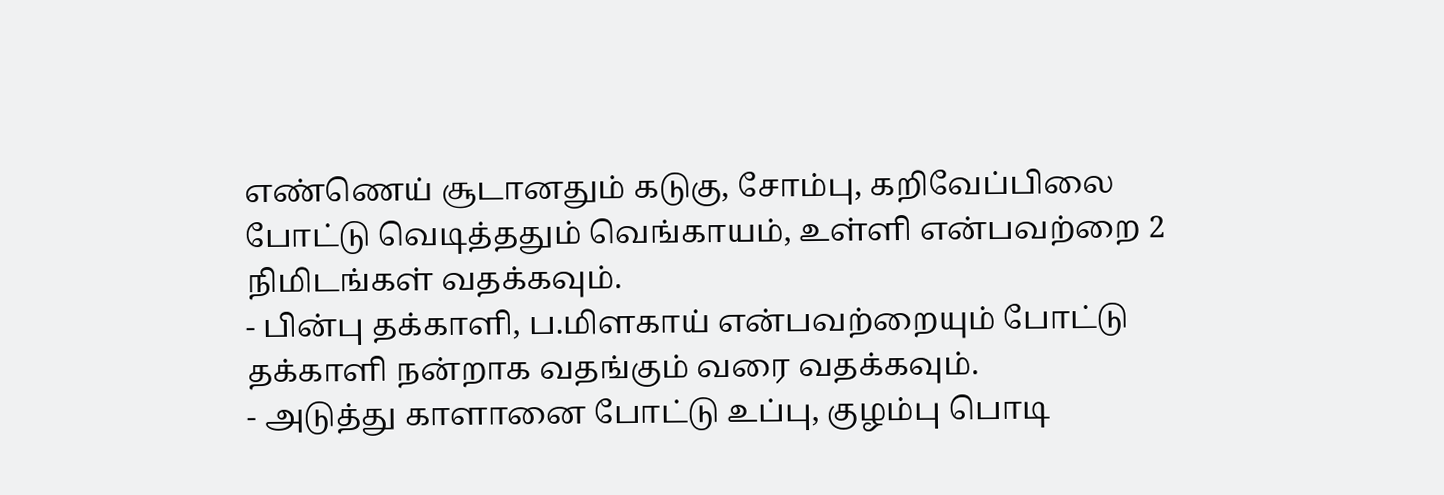எண்ணெய் சூடானதும் கடுகு, சோம்பு, கறிவேப்பிலை போட்டு வெடித்ததும் வெங்காயம், உள்ளி என்பவற்றை 2 நிமிடங்கள் வதக்கவும்.
- பின்பு தக்காளி, ப.மிளகாய் என்பவற்றையும் போட்டு தக்காளி நன்றாக வதங்கும் வரை வதக்கவும்.
- அடுத்து காளானை போட்டு உப்பு, குழம்பு பொடி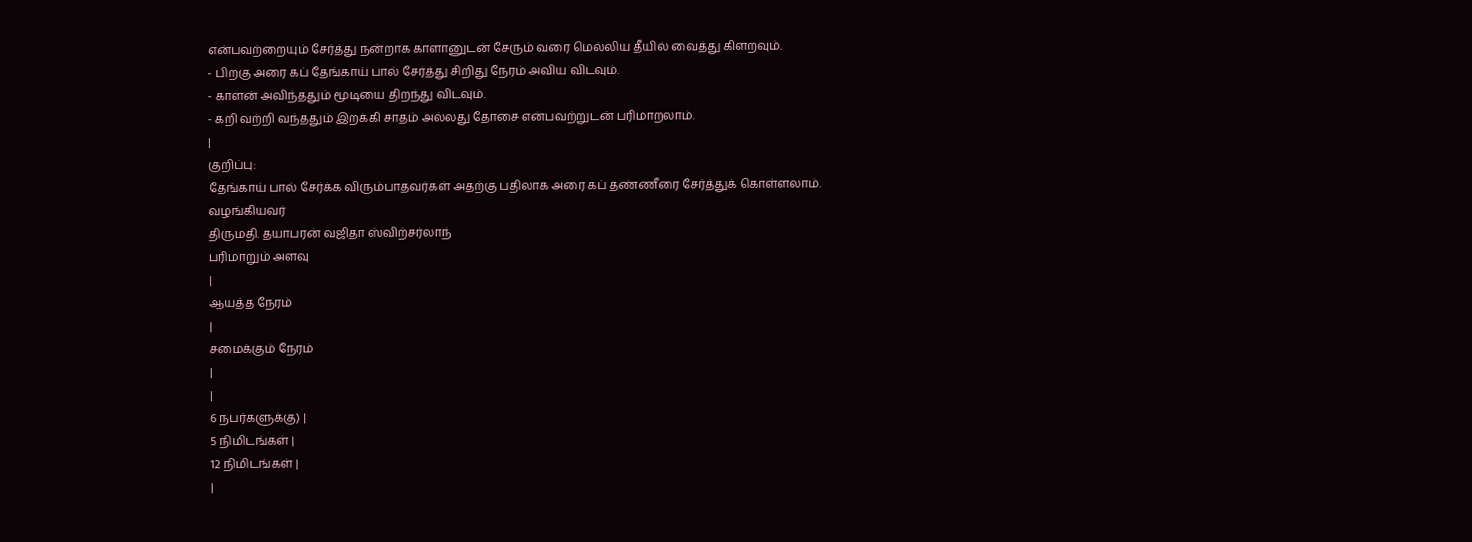என்பவற்றையும் சேர்த்து நன்றாக காளானுடன் சேரும் வரை மெல்லிய தீயில் வைத்து கிளறவும்.
- பிறகு அரை கப் தேங்காய் பால் சேர்த்து சிறிது நேரம் அவிய விடவும்.
- காளன் அவிந்ததும் மூடியை திறந்து விடவும்.
- கறி வற்றி வந்ததும் இறக்கி சாதம் அல்லது தோசை என்பவற்றுடன் பரிமாறலாம்.
|
குறிப்பு:
தேங்காய் பால் சேர்க்க விரும்பாதவர்கள் அதற்கு பதிலாக அரை கப் தண்ணீரை சேர்த்துக் கொள்ளலாம்.
வழங்கியவர்
திருமதி. தயாபரன் வஜிதா ஸ்விற்சர்லாந்
பரிமாறும் அளவு
|
ஆயத்த நேரம்
|
சமைக்கும் நேரம்
|
|
6 நபர்களுக்கு) |
5 நிமிடங்கள் |
12 நிமிடங்கள் |
|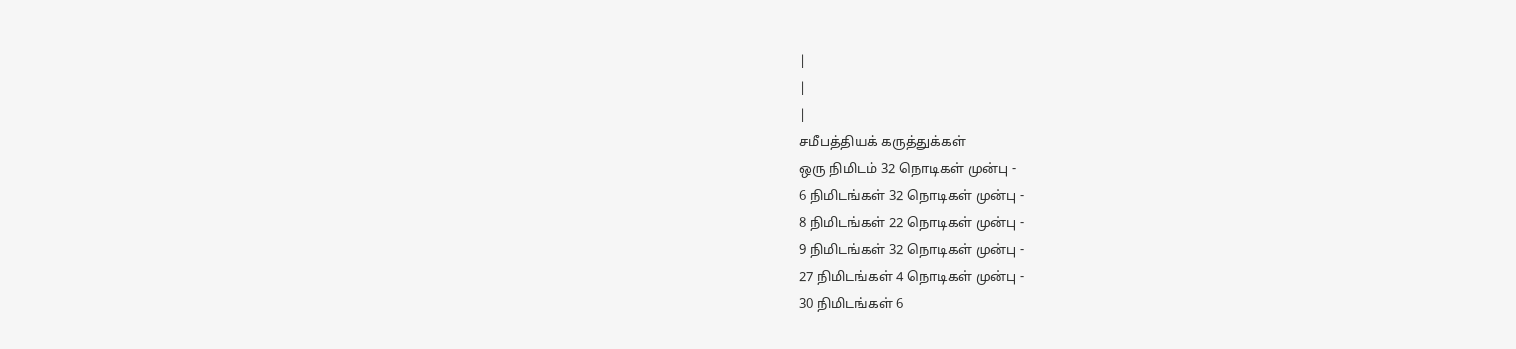|
|
|
சமீபத்தியக் கருத்துக்கள்
ஒரு நிமிடம் 32 நொடிகள் முன்பு -
6 நிமிடங்கள் 32 நொடிகள் முன்பு -
8 நிமிடங்கள் 22 நொடிகள் முன்பு -
9 நிமிடங்கள் 32 நொடிகள் முன்பு -
27 நிமிடங்கள் 4 நொடிகள் முன்பு -
30 நிமிடங்கள் 6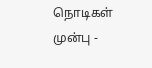நொடிகள் முன்பு -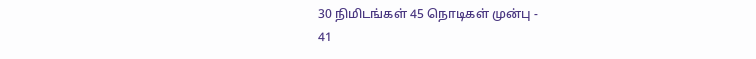30 நிமிடங்கள் 45 நொடிகள் முன்பு -
41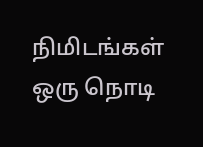நிமிடங்கள் ஒரு நொடி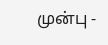முன்பு -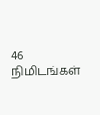46 நிமிடங்கள்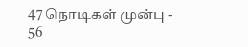47 நொடிகள் முன்பு -
56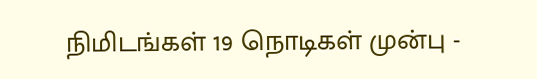நிமிடங்கள் 19 நொடிகள் முன்பு -